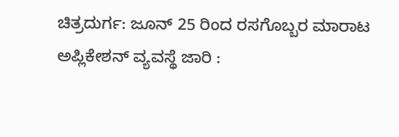ಚಿತ್ರದುರ್ಗ: ಜೂನ್ 25 ರಿಂದ ರಸಗೊಬ್ಬರ ಮಾರಾಟ ಅಪ್ಲಿಕೇಶನ್ ವ್ಯವಸ್ಥೆ ಜಾರಿ :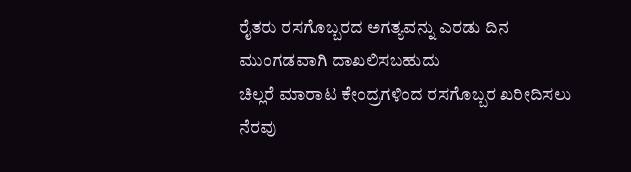ರೈತರು ರಸಗೊಬ್ಬರದ ಅಗತ್ಯವನ್ನು ಎರಡು ದಿನ ಮುಂಗಡವಾಗಿ ದಾಖಲಿಸಬಹುದು
ಚಿಲ್ಲರೆ ಮಾರಾಟ ಕೇಂದ್ರಗಳಿಂದ ರಸಗೊಬ್ಬರ ಖರೀದಿಸಲು ನೆರವು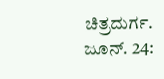ಚಿತ್ರದುರ್ಗ. ಜೂನ್. 24: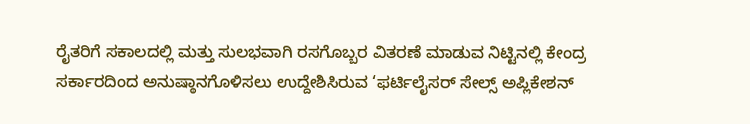ರೈತರಿಗೆ ಸಕಾಲದಲ್ಲಿ ಮತ್ತು ಸುಲಭವಾಗಿ ರಸಗೊಬ್ಬರ ವಿತರಣೆ ಮಾಡುವ ನಿಟ್ಟಿನಲ್ಲಿ ಕೇಂದ್ರ ಸರ್ಕಾರದಿಂದ ಅನುಷ್ಠಾನಗೊಳಿಸಲು ಉದ್ದೇಶಿಸಿರುವ ‘ಫರ್ಟಿಲೈಸರ್ ಸೇಲ್ಸ್ ಅಪ್ಲಿಕೇಶನ್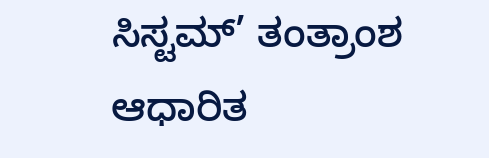ಸಿಸ್ಟಮ್’ ತಂತ್ರಾಂಶ ಆಧಾರಿತ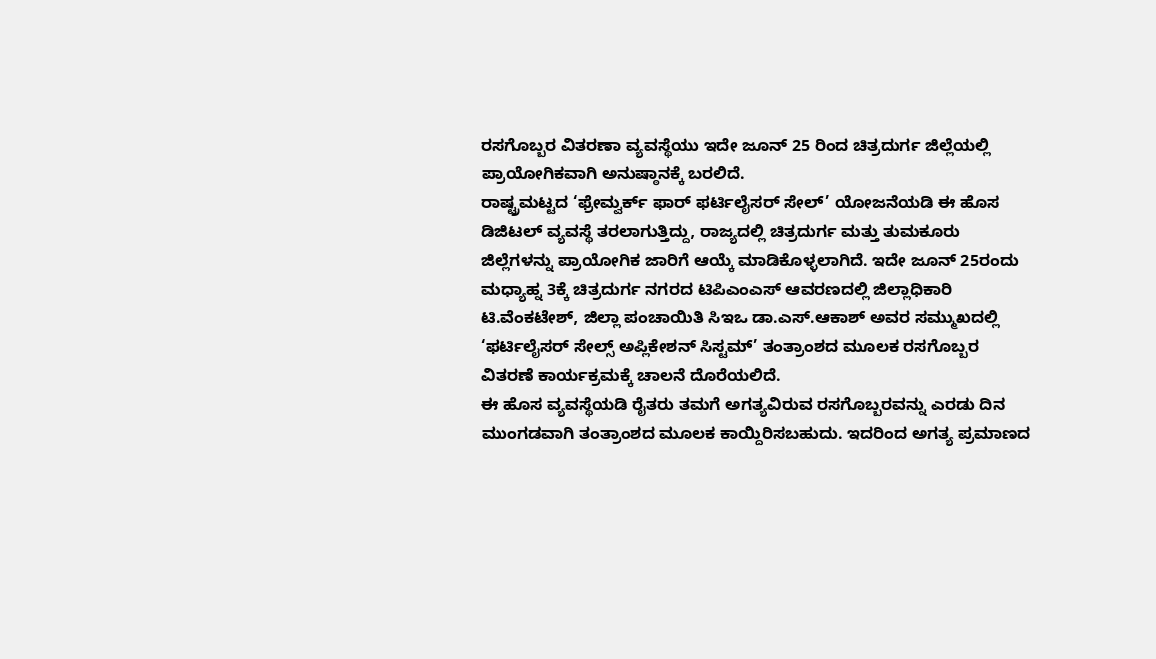ರಸಗೊಬ್ಬರ ವಿತರಣಾ ವ್ಯವಸ್ಥೆಯು ಇದೇ ಜೂನ್ 25 ರಿಂದ ಚಿತ್ರದುರ್ಗ ಜಿಲ್ಲೆಯಲ್ಲಿ ಪ್ರಾಯೋಗಿಕವಾಗಿ ಅನುಷ್ಠಾನಕ್ಕೆ ಬರಲಿದೆ.
ರಾಷ್ಟ್ರಮಟ್ಟದ ‘ಫ್ರೇಮ್ವರ್ಕ್ ಫಾರ್ ಫರ್ಟಿಲೈಸರ್ ಸೇಲ್’ ಯೋಜನೆಯಡಿ ಈ ಹೊಸ ಡಿಜಿಟಲ್ ವ್ಯವಸ್ಥೆ ತರಲಾಗುತ್ತಿದ್ದು, ರಾಜ್ಯದಲ್ಲಿ ಚಿತ್ರದುರ್ಗ ಮತ್ತು ತುಮಕೂರು ಜಿಲ್ಲೆಗಳನ್ನು ಪ್ರಾಯೋಗಿಕ ಜಾರಿಗೆ ಆಯ್ಕೆ ಮಾಡಿಕೊಳ್ಳಲಾಗಿದೆ. ಇದೇ ಜೂನ್ 25ರಂದು ಮಧ್ಯಾಹ್ನ 3ಕ್ಕೆ ಚಿತ್ರದುರ್ಗ ನಗರದ ಟಿಪಿಎಂಎಸ್ ಆವರಣದಲ್ಲಿ ಜಿಲ್ಲಾಧಿಕಾರಿ ಟಿ.ವೆಂಕಟೇಶ್, ಜಿಲ್ಲಾ ಪಂಚಾಯಿತಿ ಸಿಇಒ ಡಾ.ಎಸ್.ಆಕಾಶ್ ಅವರ ಸಮ್ಮುಖದಲ್ಲಿ ‘ಫರ್ಟಿಲೈಸರ್ ಸೇಲ್ಸ್ ಅಪ್ಲಿಕೇಶನ್ ಸಿಸ್ಟಮ್’ ತಂತ್ರಾಂಶದ ಮೂಲಕ ರಸಗೊಬ್ಬರ ವಿತರಣೆ ಕಾರ್ಯಕ್ರಮಕ್ಕೆ ಚಾಲನೆ ದೊರೆಯಲಿದೆ.
ಈ ಹೊಸ ವ್ಯವಸ್ಥೆಯಡಿ ರೈತರು ತಮಗೆ ಅಗತ್ಯವಿರುವ ರಸಗೊಬ್ಬರವನ್ನು ಎರಡು ದಿನ ಮುಂಗಡವಾಗಿ ತಂತ್ರಾಂಶದ ಮೂಲಕ ಕಾಯ್ದಿರಿಸಬಹುದು. ಇದರಿಂದ ಅಗತ್ಯ ಪ್ರಮಾಣದ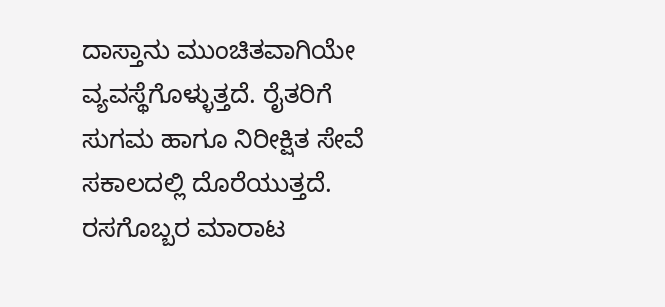ದಾಸ್ತಾನು ಮುಂಚಿತವಾಗಿಯೇ ವ್ಯವಸ್ಥೆಗೊಳ್ಳುತ್ತದೆ. ರೈತರಿಗೆ ಸುಗಮ ಹಾಗೂ ನಿರೀಕ್ಷಿತ ಸೇವೆ ಸಕಾಲದಲ್ಲಿ ದೊರೆಯುತ್ತದೆ. ರಸಗೊಬ್ಬರ ಮಾರಾಟ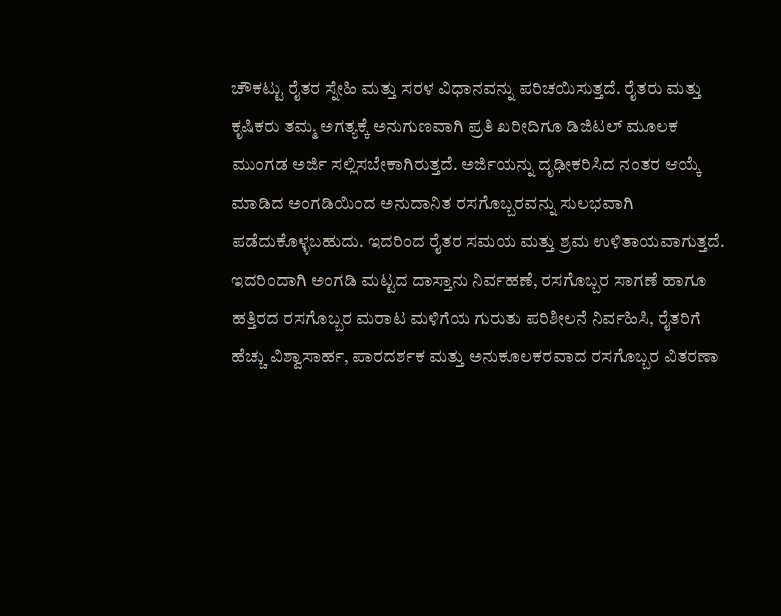ಚೌಕಟ್ಟು ರೈತರ ಸ್ನೇಹಿ ಮತ್ತು ಸರಳ ವಿಧಾನವನ್ನು ಪರಿಚಯಿಸುತ್ತದೆ. ರೈತರು ಮತ್ತು ಕೃಷಿಕರು ತಮ್ಮ ಅಗತ್ಯಕ್ಕೆ ಅನುಗುಣವಾಗಿ ಪ್ರತಿ ಖರೀದಿಗೂ ಡಿಜಿಟಲ್ ಮೂಲಕ ಮುಂಗಡ ಅರ್ಜಿ ಸಲ್ಲಿಸಬೇಕಾಗಿರುತ್ತದೆ. ಅರ್ಜಿಯನ್ನು ದೃಢೀಕರಿಸಿದ ನಂತರ ಆಯ್ಕೆ ಮಾಡಿದ ಅಂಗಡಿಯಿಂದ ಅನುದಾನಿತ ರಸಗೊಬ್ಬರವನ್ನು ಸುಲಭವಾಗಿ ಪಡೆದುಕೊಳ್ಳಬಹುದು. ಇದರಿಂದ ರೈತರ ಸಮಯ ಮತ್ತು ಶ್ರಮ ಉಳಿತಾಯವಾಗುತ್ತದೆ. ಇದರಿಂದಾಗಿ ಅಂಗಡಿ ಮಟ್ಟದ ದಾಸ್ತಾನು ನಿರ್ವಹಣೆ, ರಸಗೊಬ್ಬರ ಸಾಗಣೆ ಹಾಗೂ ಹತ್ತಿರದ ರಸಗೊಬ್ಬರ ಮರಾಟ ಮಳಿಗೆಯ ಗುರುತು ಪರಿಶೀಲನೆ ನಿರ್ವಹಿಸಿ, ರೈತರಿಗೆ ಹೆಚ್ಚು ವಿಶ್ವಾಸಾರ್ಹ, ಪಾರದರ್ಶಕ ಮತ್ತು ಅನುಕೂಲಕರವಾದ ರಸಗೊಬ್ಬರ ವಿತರಣಾ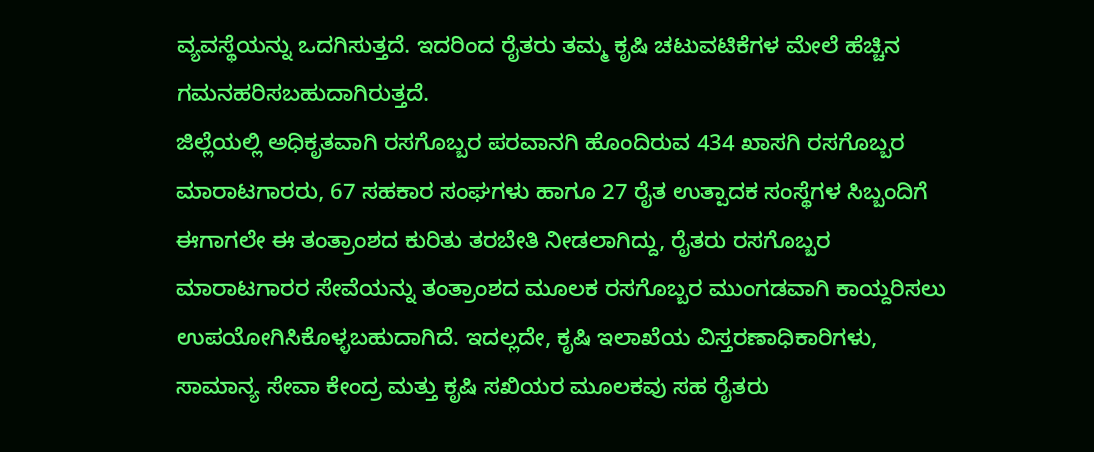ವ್ಯವಸ್ಥೆಯನ್ನು ಒದಗಿಸುತ್ತದೆ. ಇದರಿಂದ ರೈತರು ತಮ್ಮ ಕೃಷಿ ಚಟುವಟಿಕೆಗಳ ಮೇಲೆ ಹೆಚ್ಚಿನ ಗಮನಹರಿಸಬಹುದಾಗಿರುತ್ತದೆ.
ಜಿಲ್ಲೆಯಲ್ಲಿ ಅಧಿಕೃತವಾಗಿ ರಸಗೊಬ್ಬರ ಪರವಾನಗಿ ಹೊಂದಿರುವ 434 ಖಾಸಗಿ ರಸಗೊಬ್ಬರ ಮಾರಾಟಗಾರರು, 67 ಸಹಕಾರ ಸಂಘಗಳು ಹಾಗೂ 27 ರೈತ ಉತ್ಪಾದಕ ಸಂಸ್ಥೆಗಳ ಸಿಬ್ಬಂದಿಗೆ ಈಗಾಗಲೇ ಈ ತಂತ್ರಾಂಶದ ಕುರಿತು ತರಬೇತಿ ನೀಡಲಾಗಿದ್ದು, ರೈತರು ರಸಗೊಬ್ಬರ ಮಾರಾಟಗಾರರ ಸೇವೆಯನ್ನು ತಂತ್ರಾಂಶದ ಮೂಲಕ ರಸಗೊಬ್ಬರ ಮುಂಗಡವಾಗಿ ಕಾಯ್ದರಿಸಲು ಉಪಯೋಗಿಸಿಕೊಳ್ಳಬಹುದಾಗಿದೆ. ಇದಲ್ಲದೇ, ಕೃಷಿ ಇಲಾಖೆಯ ವಿಸ್ತರಣಾಧಿಕಾರಿಗಳು, ಸಾಮಾನ್ಯ ಸೇವಾ ಕೇಂದ್ರ ಮತ್ತು ಕೃಷಿ ಸಖಿಯರ ಮೂಲಕವು ಸಹ ರೈತರು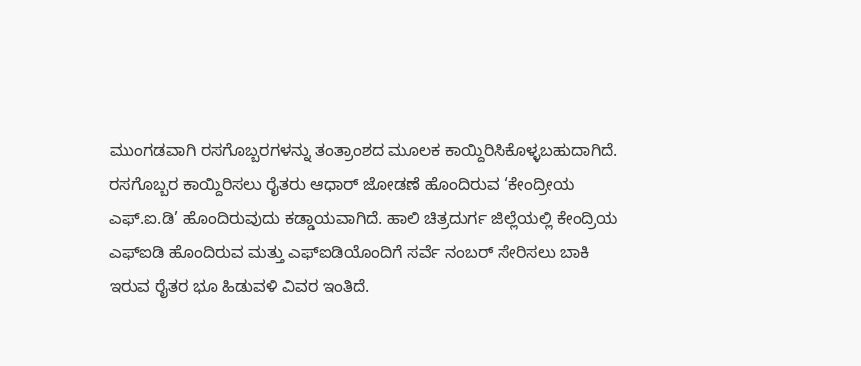ಮುಂಗಡವಾಗಿ ರಸಗೊಬ್ಬರಗಳನ್ನು ತಂತ್ರಾಂಶದ ಮೂಲಕ ಕಾಯ್ದಿರಿಸಿಕೊಳ್ಳಬಹುದಾಗಿದೆ.
ರಸಗೊಬ್ಬರ ಕಾಯ್ದಿರಿಸಲು ರೈತರು ಆಧಾರ್ ಜೋಡಣೆ ಹೊಂದಿರುವ ‘ಕೇಂದ್ರೀಯ ಎಫ್.ಐ.ಡಿ’ ಹೊಂದಿರುವುದು ಕಡ್ಡಾಯವಾಗಿದೆ. ಹಾಲಿ ಚಿತ್ರದುರ್ಗ ಜಿಲ್ಲೆಯಲ್ಲಿ ಕೇಂದ್ರಿಯ ಎಫ್ಐಡಿ ಹೊಂದಿರುವ ಮತ್ತು ಎಫ್ಐಡಿಯೊಂದಿಗೆ ಸರ್ವೆ ನಂಬರ್ ಸೇರಿಸಲು ಬಾಕಿ ಇರುವ ರೈತರ ಭೂ ಹಿಡುವಳಿ ವಿವರ ಇಂತಿದೆ.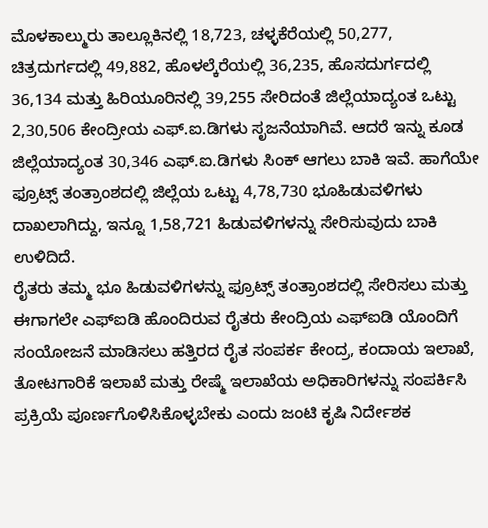ಮೊಳಕಾಲ್ಮುರು ತಾಲ್ಲೂಕಿನಲ್ಲಿ 18,723, ಚಳ್ಳಕೆರೆಯಲ್ಲಿ 50,277, ಚಿತ್ರದುರ್ಗದಲ್ಲಿ 49,882, ಹೊಳಲ್ಕೆರೆಯಲ್ಲಿ 36,235, ಹೊಸದುರ್ಗದಲ್ಲಿ 36,134 ಮತ್ತು ಹಿರಿಯೂರಿನಲ್ಲಿ 39,255 ಸೇರಿದಂತೆ ಜಿಲ್ಲೆಯಾದ್ಯಂತ ಒಟ್ಟು 2,30,506 ಕೇಂದ್ರೀಯ ಎಫ್.ಐ.ಡಿಗಳು ಸೃಜನೆಯಾಗಿವೆ. ಆದರೆ ಇನ್ನು ಕೂಡ ಜಿಲ್ಲೆಯಾದ್ಯಂತ 30,346 ಎಫ್.ಐ.ಡಿಗಳು ಸಿಂಕ್ ಆಗಲು ಬಾಕಿ ಇವೆ. ಹಾಗೆಯೇ ಫ್ರೂಟ್ಸ್ ತಂತ್ರಾಂಶದಲ್ಲಿ ಜಿಲ್ಲೆಯ ಒಟ್ಟು 4,78,730 ಭೂಹಿಡುವಳಿಗಳು ದಾಖಲಾಗಿದ್ದು, ಇನ್ನೂ 1,58,721 ಹಿಡುವಳಿಗಳನ್ನು ಸೇರಿಸುವುದು ಬಾಕಿ ಉಳಿದಿದೆ.
ರೈತರು ತಮ್ಮ ಭೂ ಹಿಡುವಳಿಗಳನ್ನು ಫ್ರೂಟ್ಸ್ ತಂತ್ರಾಂಶದಲ್ಲಿ ಸೇರಿಸಲು ಮತ್ತು ಈಗಾಗಲೇ ಎಫ್ಐಡಿ ಹೊಂದಿರುವ ರೈತರು ಕೇಂದ್ರಿಯ ಎಫ್ಐಡಿ ಯೊಂದಿಗೆ ಸಂಯೋಜನೆ ಮಾಡಿಸಲು ಹತ್ತಿರದ ರೈತ ಸಂಪರ್ಕ ಕೇಂದ್ರ, ಕಂದಾಯ ಇಲಾಖೆ, ತೋಟಗಾರಿಕೆ ಇಲಾಖೆ ಮತ್ತು ರೇಷ್ಮೆ ಇಲಾಖೆಯ ಅಧಿಕಾರಿಗಳನ್ನು ಸಂಪರ್ಕಿಸಿ ಪ್ರಕ್ರಿಯೆ ಪೂರ್ಣಗೊಳಿಸಿಕೊಳ್ಳಬೇಕು ಎಂದು ಜಂಟಿ ಕೃಷಿ ನಿರ್ದೇಶಕ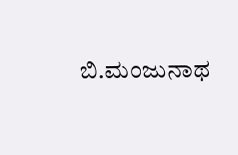ಬಿ.ಮಂಜುನಾಥ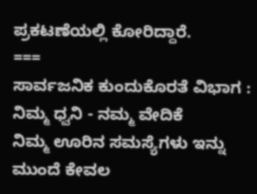ಪ್ರಕಟಣೆಯಲ್ಲಿ ಕೋರಿದ್ದಾರೆ.
===
ಸಾರ್ವಜನಿಕ ಕುಂದುಕೊರತೆ ವಿಭಾಗ : ನಿಮ್ಮ ಧ್ವನಿ - ನಮ್ಮ ವೇದಿಕೆ
ನಿಮ್ಮ ಊರಿನ ಸಮಸ್ಯೆಗಳು ಇನ್ನು ಮುಂದೆ ಕೇವಲ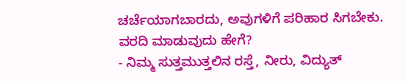ಚರ್ಚೆಯಾಗಬಾರದು, ಅವುಗಳಿಗೆ ಪರಿಹಾರ ಸಿಗಬೇಕು.
ವರದಿ ಮಾಡುವುದು ಹೇಗೆ?
- ನಿಮ್ಮ ಸುತ್ತಮುತ್ತಲಿನ ರಸ್ತೆ, ನೀರು, ವಿದ್ಯುತ್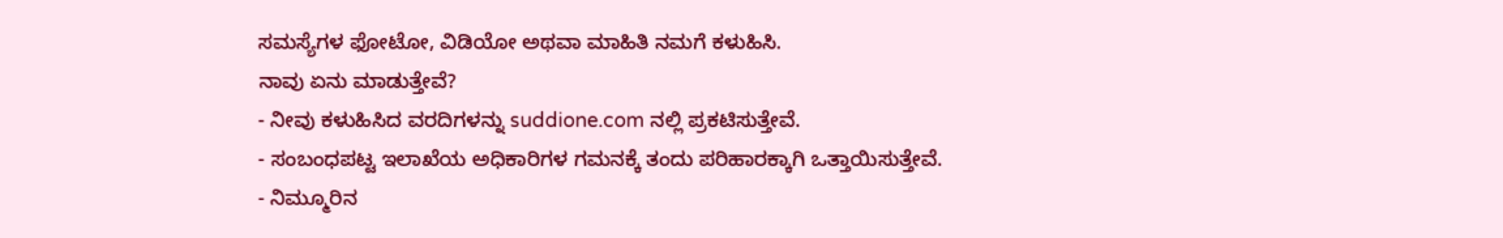ಸಮಸ್ಯೆಗಳ ಫೋಟೋ, ವಿಡಿಯೋ ಅಥವಾ ಮಾಹಿತಿ ನಮಗೆ ಕಳುಹಿಸಿ.
ನಾವು ಏನು ಮಾಡುತ್ತೇವೆ?
- ನೀವು ಕಳುಹಿಸಿದ ವರದಿಗಳನ್ನು suddione.com ನಲ್ಲಿ ಪ್ರಕಟಿಸುತ್ತೇವೆ.
- ಸಂಬಂಧಪಟ್ಟ ಇಲಾಖೆಯ ಅಧಿಕಾರಿಗಳ ಗಮನಕ್ಕೆ ತಂದು ಪರಿಹಾರಕ್ಕಾಗಿ ಒತ್ತಾಯಿಸುತ್ತೇವೆ.
- ನಿಮ್ಮೂರಿನ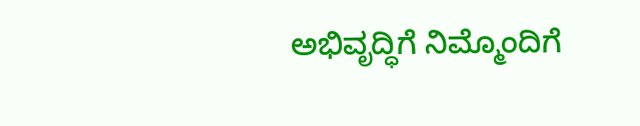ಅಭಿವೃದ್ಧಿಗೆ ನಿಮ್ಮೊಂದಿಗೆ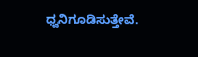ಧ್ವನಿಗೂಡಿಸುತ್ತೇವೆ.